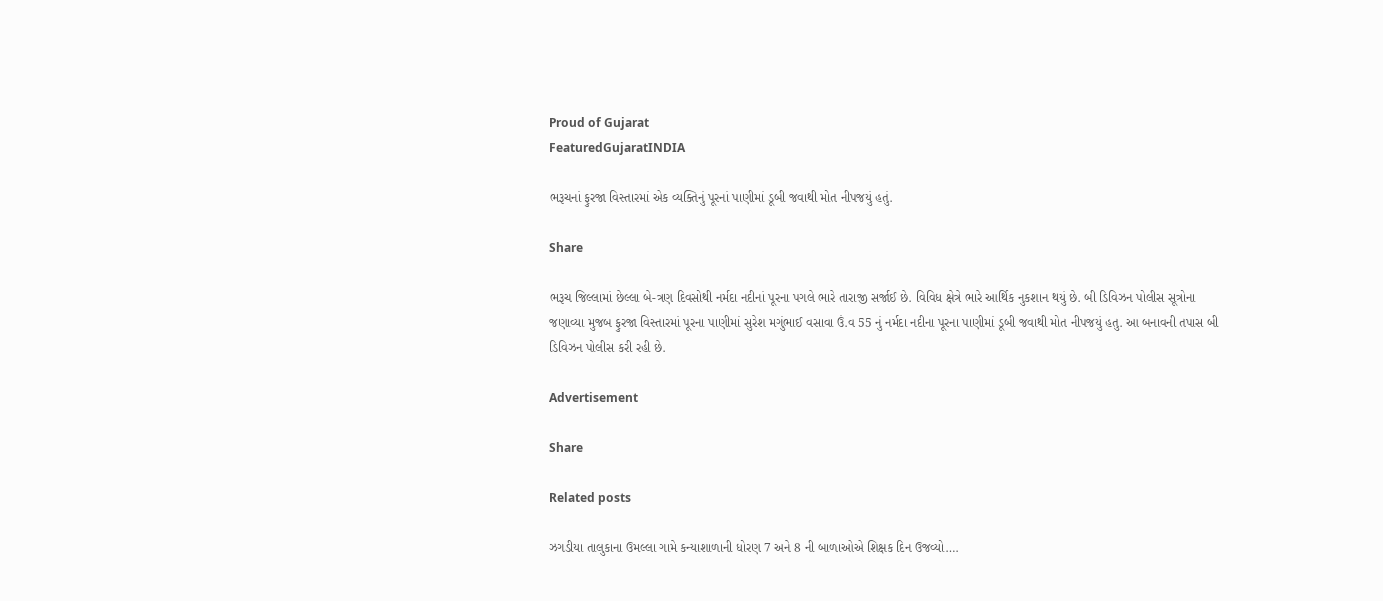Proud of Gujarat
FeaturedGujaratINDIA

ભરૂચનાં ફુરજા વિસ્તારમાં એક વ્યક્તિનું પૂરનાં પાણીમાં ડૂબી જવાથી મોત નીપજયું હતું.

Share

ભરૂચ જિલ્લામાં છેલ્લા બે-ત્રણ દિવસોથી નર્મદા નદીનાં પૂરના પગલે ભારે તારાજી સર્જાઈ છે. વિવિધ ક્ષેત્રે ભારે આર્થિક નુકશાન થયું છે. બી ડિવિઝન પોલીસ સૂત્રોના જણાવ્યા મુજબ ફુરજા વિસ્તારમાં પૂરના પાણીમાં સુરેશ મગુંભાઈ વસાવા ઉં.વ 55 નું નર્મદા નદીના પૂરના પાણીમાં ડૂબી જવાથી મોત નીપજયું હતુ. આ બનાવની તપાસ બી ડિવિઝન પોલીસ કરી રહી છે.

Advertisement

Share

Related posts

ઝગડીયા તાલુકાના ઉમલ્લા ગામે કન્યાશાળાની ધોરણ 7 અને 8 ની બાળાઓએ શિક્ષક દિન ઉજવ્યો….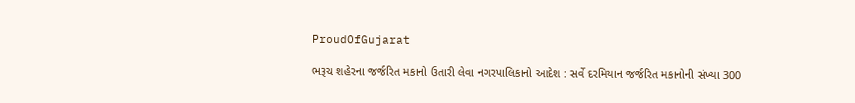ProudOfGujarat

ભરૂચ શહેરના જર્જરિત મકાનો ઉતારી લેવા નગરપાલિકાનો આદેશ : સર્વે દરમિયાન જર્જરિત મકાનોની સંખ્યા 300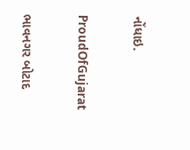નોંધાઇ.

ProudOfGujarat

ભાવનગર બોટાદ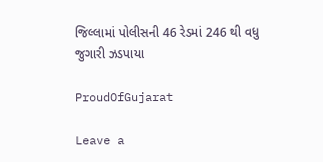જિલ્લામાં પોલીસની 46 રેડમાં 246 થી વધુ જુગારી ઝડપાયા

ProudOfGujarat

Leave a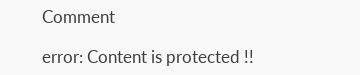Comment

error: Content is protected !!